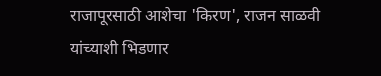राजापूरसाठी आशेचा 'किरण', राजन साळवी यांच्याशी भिडणार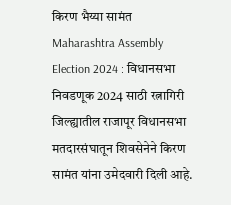किरण भैय्या सामंत
Maharashtra Assembly Election 2024 : विधानसभा निवडणूक 2024 साठी रत्नागिरी जिल्ह्यातील राजापूर विधानसभा मतदारसंघातून शिवसेनेने किरण सामंत यांना उमेदवारी दिली आहे.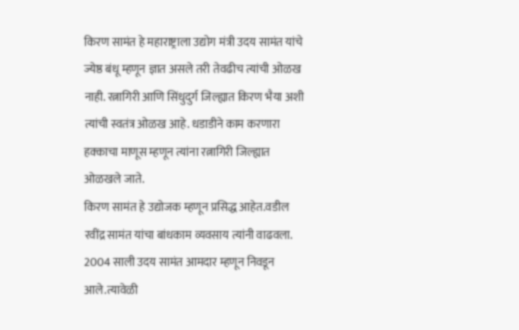किरण सामंत हे महाराष्ट्राला उद्योग मंत्री उदय सामंत यांचे ज्येष्ठ बंधू म्हणून ज्ञात असले तरी तेवढीच त्यांची ओळख नाही. रत्नागिरी आणि सिंधुदुर्ग जिल्ह्यात किरण भैया अशी त्यांची स्वतंत्र ओळख आहे. धडाडीने काम करणारा हक्काचा माणूस म्हणून त्यांना रत्नागिरी जिल्ह्यात ओळखले जाते.
किरण सामंत हे उद्योजक म्हणून प्रसिद्ध आहेत.वडील रवींद्र सामंत यांचा बांधकाम व्यवसाय त्यांनी वाढवला. 2004 साली उदय सामंत आमदार म्हणून निवडून आले.त्यावेळी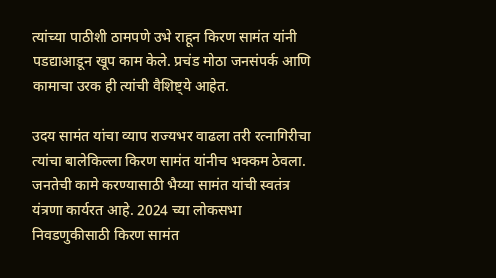त्यांच्या पाठीशी ठामपणे उभे राहून किरण सामंत यांनी पडद्याआडून खूप काम केले. प्रचंड मोठा जनसंपर्क आणि कामाचा उरक ही त्यांची वैशिष्ट्ये आहेत.

उदय सामंत यांचा व्याप राज्यभर वाढला तरी रत्नागिरीचा त्यांचा बालेकिल्ला किरण सामंत यांनीच भक्कम ठेवला. जनतेची कामे करण्यासाठी भैय्या सामंत यांची स्वतंत्र यंत्रणा कार्यरत आहे. 2024 च्या लोकसभा निवडणुकीसाठी किरण सामंत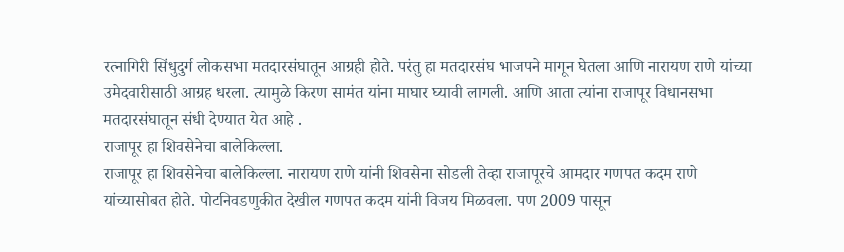रत्नागिरी सिंधुदुर्ग लोकसभा मतदारसंघातून आग्रही होते. परंतु हा मतदारसंघ भाजपने मागून घेतला आणि नारायण राणे यांच्या उमेदवारीसाठी आग्रह धरला. त्यामुळे किरण सामंत यांना माघार घ्यावी लागली. आणि आता त्यांना राजापूर विधानसभा मतदारसंघातून संधी देण्यात येत आहे .
राजापूर हा शिवसेनेचा बालेकिल्ला.
राजापूर हा शिवसेनेचा बालेकिल्ला. नारायण राणे यांनी शिवसेना सोडली तेव्हा राजापूरचे आमदार गणपत कदम राणे यांच्यासोबत होते. पोटनिवडणुकीत देखील गणपत कदम यांनी विजय मिळवला. पण 2009 पासून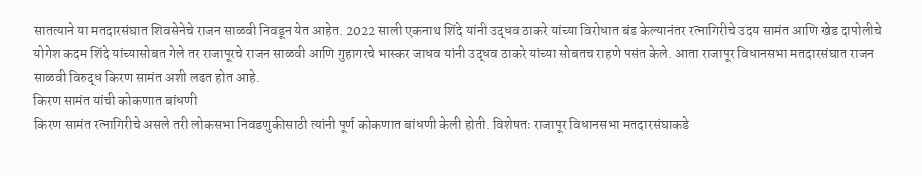सातत्याने या मतदारसंघात शिवसेनेचे राजन साळवी निवडून येत आहेत. 2022 साली एकनाथ शिंदे यांनी उद्धव ठाकरे यांच्या विरोधात बंड केल्यानंतर रत्नागिरीचे उदय सामंत आणि खेड दापोलीचे योगेश कदम शिंदे यांच्यासोबत गेले तर राजापूरचे राजन साळवी आणि गुहागरचे भास्कर जाधव यांनी उद्धव ठाकरे यांच्या सोबतच राहणे पसंत केले. आता राजापूर विधानसभा मतदारसंघात राजन साळवी विरुद्ध किरण सामंत अशी लढत होत आहे.
किरण सामंत यांची कोकणात बांधणी
किरण सामंत रत्नागिरीचे असले तरी लोकसभा निवडणुकीसाठी त्यांनी पूर्ण कोकणात बांधणी केली होती. विशेषतः राजापूर विधानसभा मतदारसंघाकडे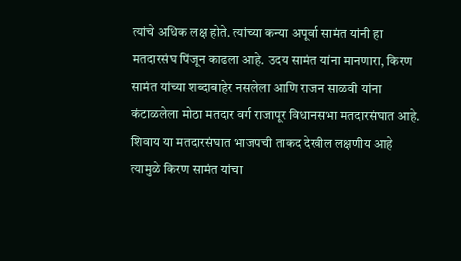त्यांचे अधिक लक्ष होते. त्यांच्या कन्या अपूर्वा सामंत यांनी हा मतदारसंघ पिंजून काढला आहे. उदय सामंत यांना मानणारा, किरण सामंत यांच्या शब्दाबाहेर नसलेला आणि राजन साळवी यांना कंटाळलेला मोठा मतदार वर्ग राजापूर विधानसभा मतदारसंघात आहे. शिवाय या मतदारसंघात भाजपची ताकद देखील लक्षणीय आहे त्यामुळे किरण सामंत यांचा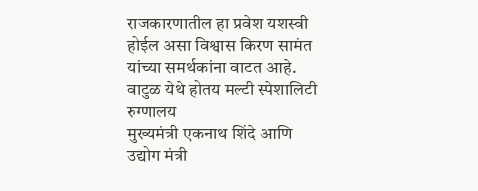राजकारणातील हा प्रवेश यशस्वी होईल असा विश्वास किरण सामंत यांच्या समर्थकांना वाटत आहे.
वाटुळ येथे होतय मल्टी स्पेशालिटी रुग्णालय
मुख्यमंत्री एकनाथ शिंदे आणि उद्योग मंत्री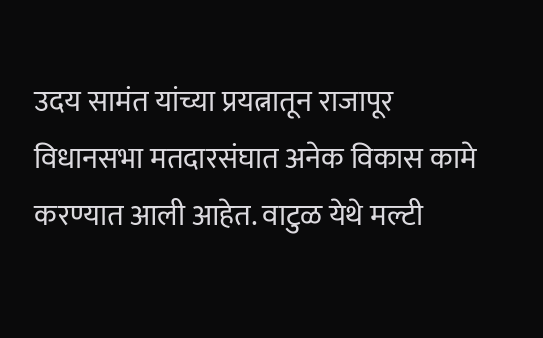उदय सामंत यांच्या प्रयत्नातून राजापूर विधानसभा मतदारसंघात अनेक विकास कामे करण्यात आली आहेत. वाटुळ येथे मल्टी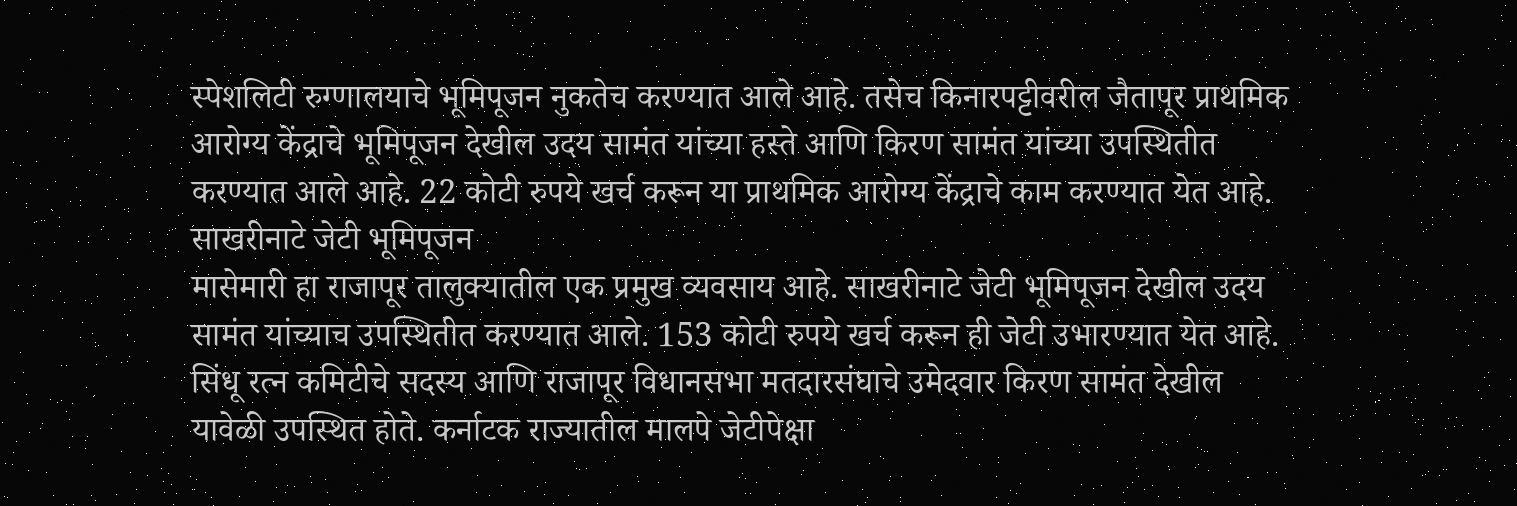स्पेशलिटी रुग्णालयाचे भूमिपूजन नुकतेच करण्यात आले आहे. तसेच किनारपट्टीवरील जैतापूर प्राथमिक आरोग्य केंद्राचे भूमिपूजन देखील उदय सामंत यांच्या हस्ते आणि किरण सामंत यांच्या उपस्थितीत करण्यात आले आहे. 22 कोटी रुपये खर्च करून या प्राथमिक आरोग्य केंद्राचे काम करण्यात येत आहे.
साखरीनाटे जेटी भूमिपूजन
मासेमारी हा राजापूर तालुक्यातील एक प्रमुख व्यवसाय आहे. साखरीनाटे जेटी भूमिपूजन देखील उदय सामंत यांच्याच उपस्थितीत करण्यात आले. 153 कोटी रुपये खर्च करून ही जेटी उभारण्यात येत आहे. सिंधू रत्न कमिटीचे सदस्य आणि राजापूर विधानसभा मतदारसंघाचे उमेदवार किरण सामंत देखील यावेळी उपस्थित होते. कर्नाटक राज्यातील मालपे जेटीपेक्षा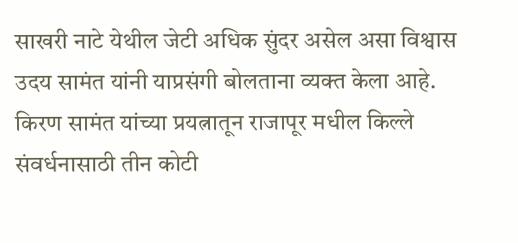साखरी नाटे येथील जेटी अधिक सुंदर असेल असा विश्वास उदय सामंत यांनी याप्रसंगी बोलताना व्यक्त केला आहे. किरण सामंत यांच्या प्रयत्नातून राजापूर मधील किल्ले संवर्धनासाठी तीन कोटी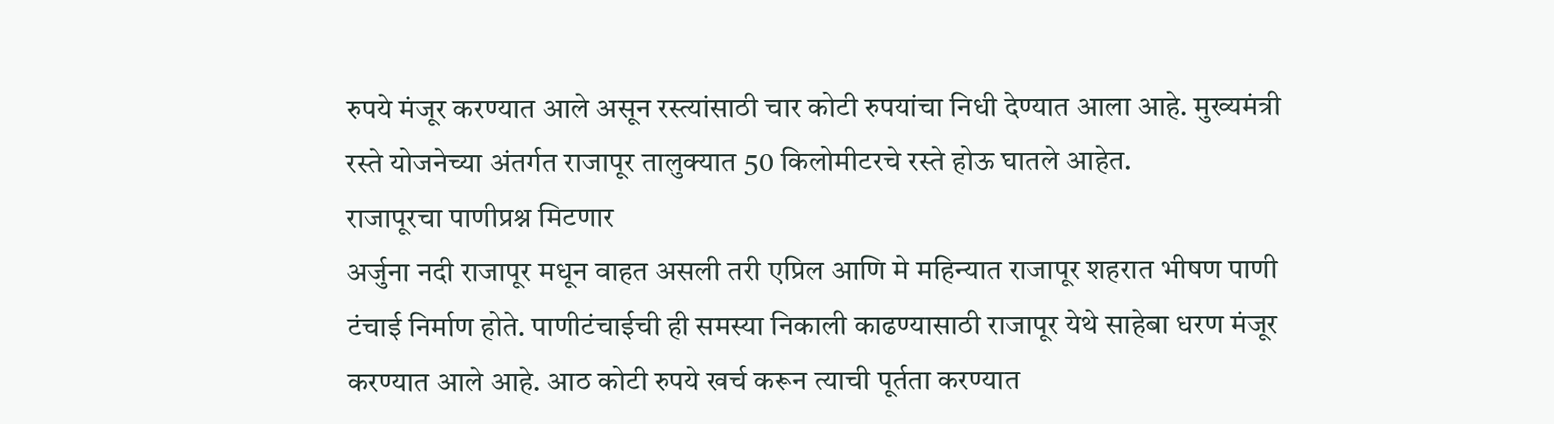रुपये मंजूर करण्यात आले असून रस्त्यांसाठी चार कोटी रुपयांचा निधी देण्यात आला आहे. मुख्यमंत्री रस्ते योजनेच्या अंतर्गत राजापूर तालुक्यात 50 किलोमीटरचे रस्ते होऊ घातले आहेत.
राजापूरचा पाणीप्रश्न मिटणार
अर्जुना नदी राजापूर मधून वाहत असली तरी एप्रिल आणि मे महिन्यात राजापूर शहरात भीषण पाणी टंचाई निर्माण होते. पाणीटंचाईची ही समस्या निकाली काढण्यासाठी राजापूर येथे साहेबा धरण मंजूर करण्यात आले आहे. आठ कोटी रुपये खर्च करून त्याची पूर्तता करण्यात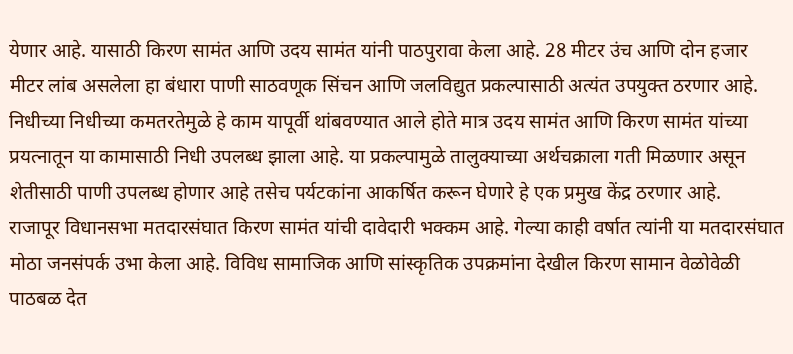येणार आहे. यासाठी किरण सामंत आणि उदय सामंत यांनी पाठपुरावा केला आहे. 28 मीटर उंच आणि दोन हजार मीटर लांब असलेला हा बंधारा पाणी साठवणूक सिंचन आणि जलविद्युत प्रकल्पासाठी अत्यंत उपयुक्त ठरणार आहे.
निधीच्या निधीच्या कमतरतेमुळे हे काम यापूर्वी थांबवण्यात आले होते मात्र उदय सामंत आणि किरण सामंत यांच्या प्रयत्नातून या कामासाठी निधी उपलब्ध झाला आहे. या प्रकल्पामुळे तालुक्याच्या अर्थचक्राला गती मिळणार असून शेतीसाठी पाणी उपलब्ध होणार आहे तसेच पर्यटकांना आकर्षित करून घेणारे हे एक प्रमुख केंद्र ठरणार आहे.
राजापूर विधानसभा मतदारसंघात किरण सामंत यांची दावेदारी भक्कम आहे. गेल्या काही वर्षात त्यांनी या मतदारसंघात मोठा जनसंपर्क उभा केला आहे. विविध सामाजिक आणि सांस्कृतिक उपक्रमांना देखील किरण सामान वेळोवेळी पाठबळ देत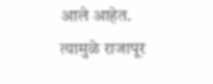आले आहेत. त्यामुळे राजापूर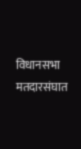विधानसभा मतदारसंघात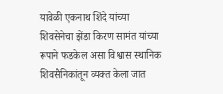यावेळी एकनाथ शिंदे यांच्या शिवसेनेचा झेंडा किरण सामंत यांच्या रूपाने फडकेल असा विश्वास स्थानिक शिवसैनिकांतून व्यक्त केला जात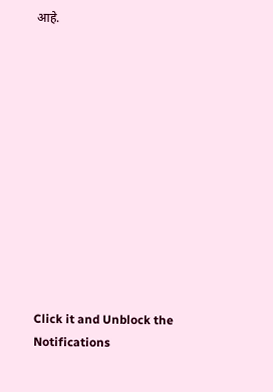आहे.












Click it and Unblock the Notifications